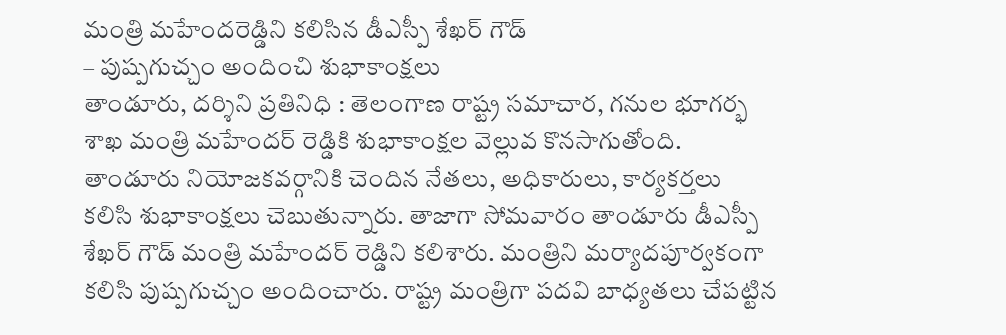మంత్రి మహేందరెడ్డిని కలిసిన డీఎస్పీ శేఖర్ గౌడ్
– పుష్పగుచ్చం అందించి శుభాకాంక్షలు
తాండూరు, దర్శిని ప్రతినిధి : తెలంగాణ రాష్ట్ర సమాచార, గనుల భూగర్భ శాఖ మంత్రి మహేందర్ రెడ్డికి శుభాకాంక్షల వెల్లువ కొనసాగుతోంది. తాండూరు నియోజకవర్గానికి చెందిన నేతలు, అధికారులు, కార్యకర్తలు కలిసి శుభాకాంక్షలు చెబుతున్నారు. తాజాగా సోమవారం తాండూరు డీఎస్పీ శేఖర్ గౌడ్ మంత్రి మహేందర్ రెడ్డిని కలిశారు. మంత్రిని మర్యాదపూర్వకంగా కలిసి పుష్పగుచ్చం అందించారు. రాష్ట్ర మంత్రిగా పదవి బాధ్యతలు చేపట్టిన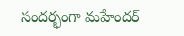సందర్భంగా మహేందర్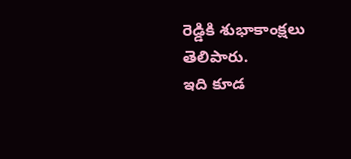రెడ్డికి శుభాకాంక్షలు తెలిపారు.
ఇది కూడ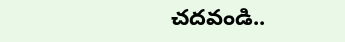చదవండి..